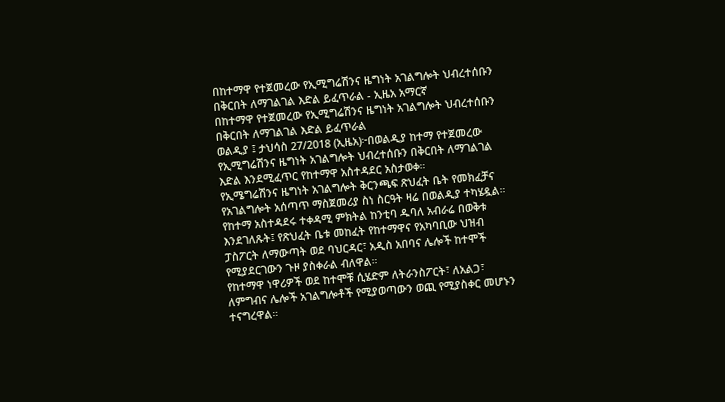በከተማዋ የተጀመረው የኢሚግሬሽንና ዜግነት አገልግሎት ህብረተሰቡን በቅርበት ለማገልገል እድል ይፈጥራል - ኢዜአ አማርኛ
በከተማዋ የተጀመረው የኢሚግሬሽንና ዜግነት አገልግሎት ህብረተሰቡን በቅርበት ለማገልገል እድል ይፈጥራል
ወልዲያ ፤ ታህሳስ 27/2018 (ኢዜአ)፦በወልዲያ ከተማ የተጀመረው የኢሚግሬሽንና ዜግነት አገልግሎት ህብረተሰቡን በቅርበት ለማገልገል እድል እንደሚፈጥር የከተማዋ አስተዳደር አስታወቀ።
የኢሜግሬሽንና ዜግነት አገልግሎት ቅርንጫፍ ጽህፈት ቤት የመክፈቻና የአገልግሎት አሰጣጥ ማስጀመሪያ ስነ ስርዓት ዛሬ በወልዲያ ተካሄዷል።
የከተማ አስተዳደሩ ተቀዳሚ ምክትል ከንቲባ ዱባለ አብራሬ በወቅቱ እንደገለጹት፤ የጽህፈት ቤቱ መከፈት የከተማዋና የአካባቢው ህዝብ ፓስፖርት ለማውጣት ወደ ባህርዳር፣ አዲስ አበባና ሌሎች ከተሞች የሚያደርገውን ጉዞ ያስቀራል ብለዋል።
የከተማዋ ነዋሪዎች ወደ ከተሞቹ ሲሄድም ለትራንስፖርት፣ ለአልጋ፣ ለምግብና ሌሎች አገልግሎቶች የሚያወጣውን ወጪ የሚያስቀር መሆኑን ተናግረዋል።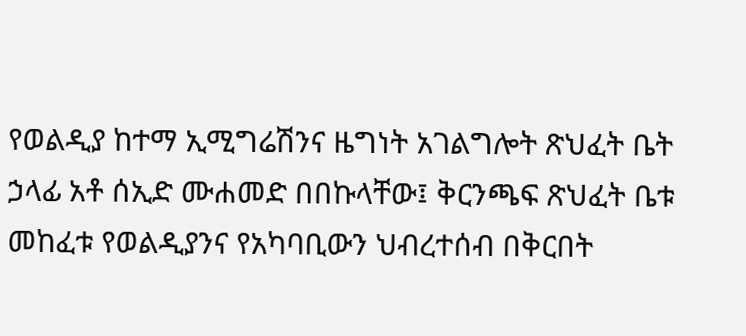የወልዲያ ከተማ ኢሚግሬሽንና ዜግነት አገልግሎት ጽህፈት ቤት ኃላፊ አቶ ሰኢድ ሙሐመድ በበኩላቸው፤ ቅርንጫፍ ጽህፈት ቤቱ መከፈቱ የወልዲያንና የአካባቢውን ህብረተሰብ በቅርበት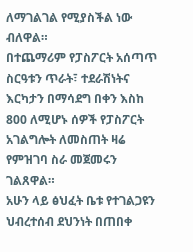ለማገልገል የሚያስችል ነው ብለዋል።
በተጨማሪም የፓስፖርት አሰጣጥ ስርዓቱን ጥራት፣ ተደራሽነትና እርካታን በማሳደግ በቀን እስከ 800 ለሚሆኑ ሰዎች የፓስፖርት አገልግሎት ለመስጠት ዛሬ የምዝገባ ስራ መጀመሩን ገልጸዋል።
አሁን ላይ ፅህፈት ቤቱ የተገልጋዩን ህብረተሰብ ደህንነት በጠበቀ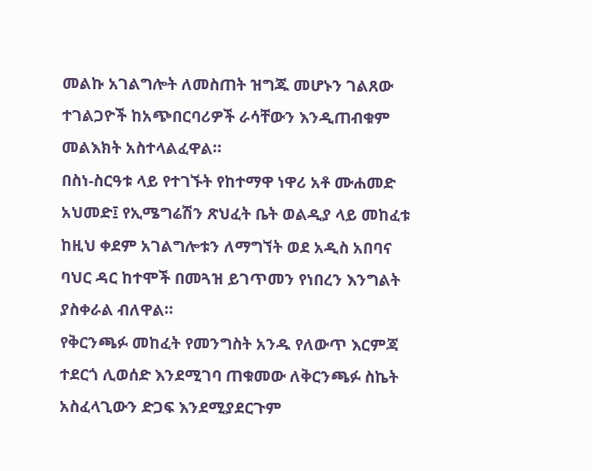መልኩ አገልግሎት ለመስጠት ዝግጁ መሆኑን ገልጸው ተገልጋዮች ከአጭበርባሪዎች ራሳቸውን እንዲጠብቁም መልእክት አስተላልፈዋል።
በስነ-ስርዓቱ ላይ የተገኙት የከተማዋ ነዋሪ አቶ ሙሐመድ አህመድ፤ የኢሜግሬሽን ጽህፈት ቤት ወልዲያ ላይ መከፈቱ ከዚህ ቀደም አገልግሎቱን ለማግኘት ወደ አዲስ አበባና ባህር ዳር ከተሞች በመጓዝ ይገጥመን የነበረን እንግልት ያስቀራል ብለዋል።
የቅርንጫፉ መከፈት የመንግስት አንዱ የለውጥ እርምጃ ተደርጎ ሊወሰድ እንደሚገባ ጠቁመው ለቅርንጫፉ ስኬት አስፈላጊውን ድጋፍ እንደሚያደርጉም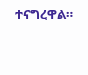ተናግረዋል።